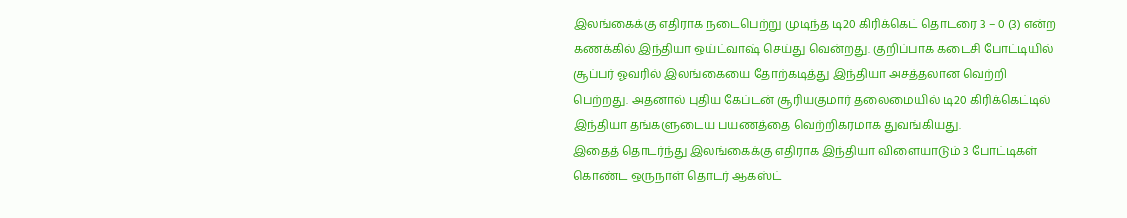இலங்கைக்கு எதிராக நடைபெற்று முடிந்த டி20 கிரிக்கெட் தொடரை 3 – 0 (3) என்ற கணக்கில் இந்தியா ஒய்ட்வாஷ் செய்து வென்றது. குறிப்பாக கடைசி போட்டியில் சூப்பர் ஓவரில் இலங்கையை தோற்கடித்து இந்தியா அசத்தலான வெற்றி பெற்றது. அதனால் புதிய கேப்டன் சூரியகுமார் தலைமையில் டி20 கிரிக்கெட்டில் இந்தியா தங்களுடைய பயணத்தை வெற்றிகரமாக துவங்கியது.
இதைத் தொடர்ந்து இலங்கைக்கு எதிராக இந்தியா விளையாடும் 3 போட்டிகள் கொண்ட ஒருநாள் தொடர் ஆகஸ்ட்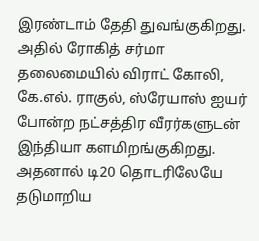இரண்டாம் தேதி துவங்குகிறது. அதில் ரோகித் சர்மா தலைமையில் விராட் கோலி, கே.எல். ராகுல், ஸ்ரேயாஸ் ஐயர் போன்ற நட்சத்திர வீரர்களுடன் இந்தியா களமிறங்குகிறது. அதனால் டி20 தொடரிலேயே தடுமாறிய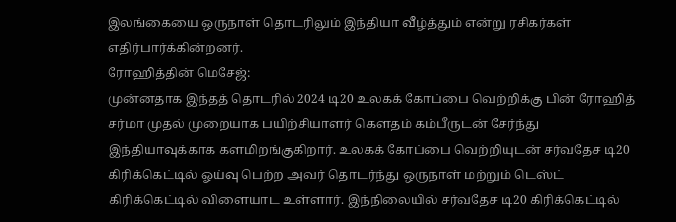இலங்கையை ஒருநாள் தொடரிலும் இந்தியா வீழ்த்தும் என்று ரசிகர்கள் எதிர்பார்க்கின்றனர்.
ரோஹித்தின் மெசேஜ்:
முன்னதாக இந்தத் தொடரில் 2024 டி20 உலகக் கோப்பை வெற்றிக்கு பின் ரோஹித் சர்மா முதல் முறையாக பயிற்சியாளர் கௌதம் கம்பீருடன் சேர்ந்து இந்தியாவுக்காக களமிறங்குகிறார். உலகக் கோப்பை வெற்றியுடன் சர்வதேச டி20 கிரிக்கெட்டில் ஓய்வு பெற்ற அவர் தொடர்ந்து ஒருநாள் மற்றும் டெஸ்ட் கிரிக்கெட்டில் விளையாட உள்ளார். இந்நிலையில் சர்வதேச டி20 கிரிக்கெட்டில்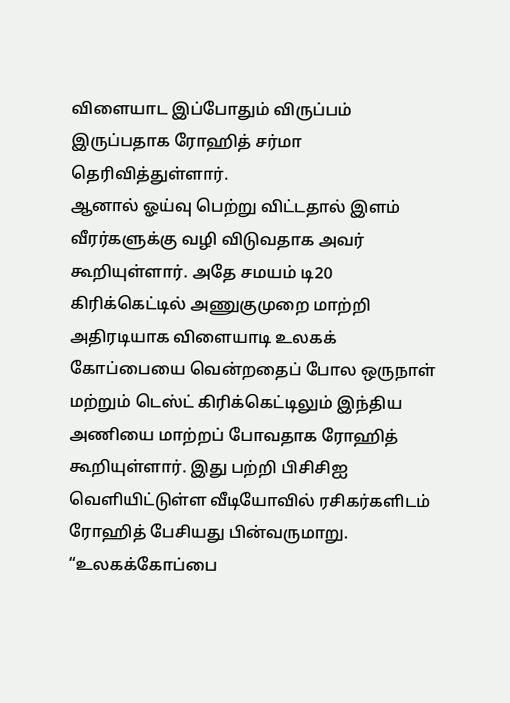விளையாட இப்போதும் விருப்பம் இருப்பதாக ரோஹித் சர்மா தெரிவித்துள்ளார்.
ஆனால் ஓய்வு பெற்று விட்டதால் இளம் வீரர்களுக்கு வழி விடுவதாக அவர் கூறியுள்ளார். அதே சமயம் டி20 கிரிக்கெட்டில் அணுகுமுறை மாற்றி அதிரடியாக விளையாடி உலகக் கோப்பையை வென்றதைப் போல ஒருநாள் மற்றும் டெஸ்ட் கிரிக்கெட்டிலும் இந்திய அணியை மாற்றப் போவதாக ரோஹித் கூறியுள்ளார். இது பற்றி பிசிசிஐ வெளியிட்டுள்ள வீடியோவில் ரசிகர்களிடம் ரோஹித் பேசியது பின்வருமாறு.
“உலகக்கோப்பை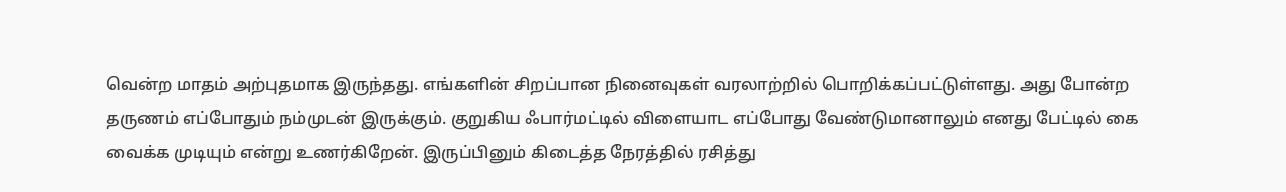வென்ற மாதம் அற்புதமாக இருந்தது. எங்களின் சிறப்பான நினைவுகள் வரலாற்றில் பொறிக்கப்பட்டுள்ளது. அது போன்ற தருணம் எப்போதும் நம்முடன் இருக்கும். குறுகிய ஃபார்மட்டில் விளையாட எப்போது வேண்டுமானாலும் எனது பேட்டில் கை வைக்க முடியும் என்று உணர்கிறேன். இருப்பினும் கிடைத்த நேரத்தில் ரசித்து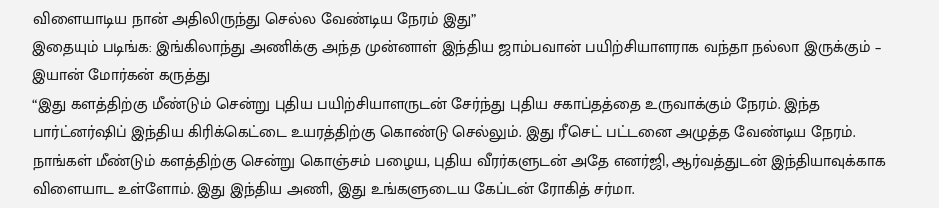விளையாடிய நான் அதிலிருந்து செல்ல வேண்டிய நேரம் இது”
இதையும் படிங்க: இங்கிலாந்து அணிக்கு அந்த முன்னாள் இந்திய ஜாம்பவான் பயிற்சியாளராக வந்தா நல்லா இருக்கும் – இயான் மோர்கன் கருத்து
“இது களத்திற்கு மீண்டும் சென்று புதிய பயிற்சியாளருடன் சேர்ந்து புதிய சகாப்தத்தை உருவாக்கும் நேரம். இந்த பார்ட்னர்ஷிப் இந்திய கிரிக்கெட்டை உயரத்திற்கு கொண்டு செல்லும். இது ரீசெட் பட்டனை அழுத்த வேண்டிய நேரம். நாங்கள் மீண்டும் களத்திற்கு சென்று கொஞ்சம் பழைய, புதிய வீரர்களுடன் அதே எனர்ஜி, ஆர்வத்துடன் இந்தியாவுக்காக விளையாட உள்ளோம். இது இந்திய அணி, இது உங்களுடைய கேப்டன் ரோகித் சர்மா.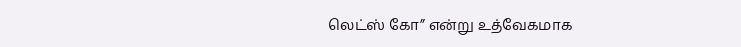லெட்ஸ் கோ” என்று உத்வேகமாக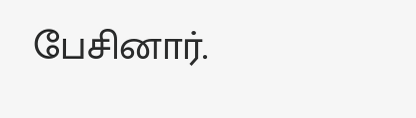பேசினார்.